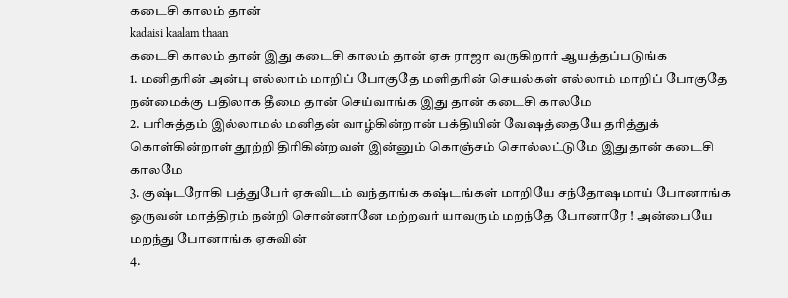கடைசி காலம் தான்
kadaisi kaalam thaan
கடைசி காலம் தான் இது கடைசி காலம் தான் ஏசு ராஜா வருகிறார் ஆயத்தப்படுங்க
1. மனிதரின் அன்பு எல்லாம் மாறிப் போகுதே மளிதரின் செயல்கள் எல்லாம் மாறிப் போகுதே நன்மைக்கு பதிலாக தீமை தான் செய்வாங்க இது தான் கடைசி காலமே
2. பரிசுத்தம் இல்லாமல் மனிதன் வாழ்கின்றான் பக்தியின் வேஷத்தையே தரித்துக் கொள்கின்றாள் தூற்றி திரிகின்றவள் இன்னும் கொஞ்சம் சொல்லட்டுமே இதுதான் கடைசி காலமே
3. குஷ்டரோகி பத்துபேர் ஏசுவிடம் வந்தாங்க கஷ்டங்கள் மாறியே சந்தோஷமாய் போனாங்க ஒருவன் மாத்திரம் நன்றி சொன்னானே மற்றவர் யாவரும் மறந்தே போனாரே ! அன்பையே மறந்து போனாங்க ஏசுவின்
4.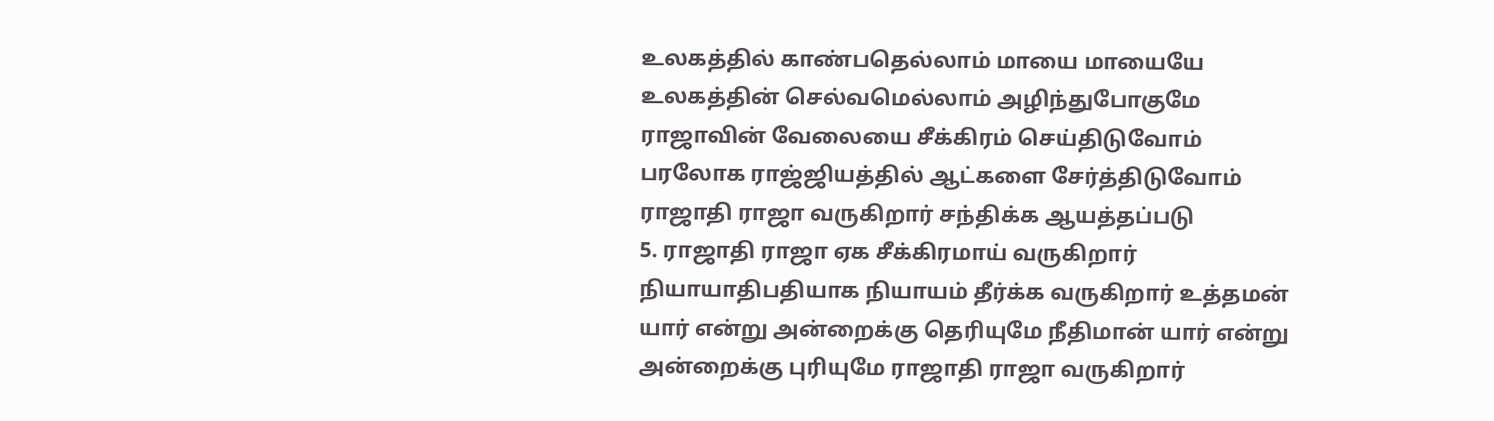உலகத்தில் காண்பதெல்லாம் மாயை மாயையே உலகத்தின் செல்வமெல்லாம் அழிந்துபோகுமே ராஜாவின் வேலையை சீக்கிரம் செய்திடுவோம் பரலோக ராஜ்ஜியத்தில் ஆட்களை சேர்த்திடுவோம் ராஜாதி ராஜா வருகிறார் சந்திக்க ஆயத்தப்படு
5. ராஜாதி ராஜா ஏக சீக்கிரமாய் வருகிறார் நியாயாதிபதியாக நியாயம் தீர்க்க வருகிறார் உத்தமன் யார் என்று அன்றைக்கு தெரியுமே நீதிமான் யார் என்று அன்றைக்கு புரியுமே ராஜாதி ராஜா வருகிறார்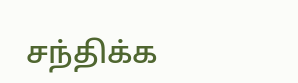சந்திக்க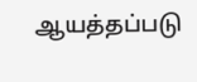ஆயத்தப்படு